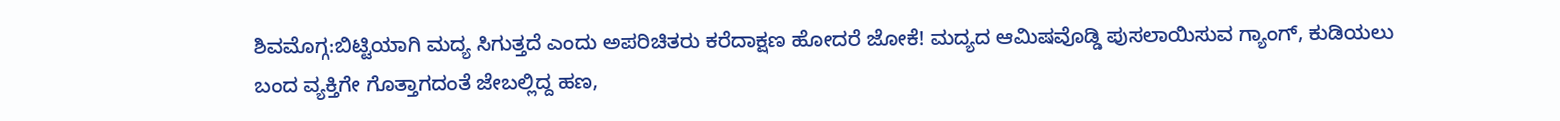ಶಿವಮೊಗ್ಗ:ಬಿಟ್ಟಿಯಾಗಿ ಮದ್ಯ ಸಿಗುತ್ತದೆ ಎಂದು ಅಪರಿಚಿತರು ಕರೆದಾಕ್ಷಣ ಹೋದರೆ ಜೋಕೆ! ಮದ್ಯದ ಆಮಿಷವೊಡ್ಡಿ ಪುಸಲಾಯಿಸುವ ಗ್ಯಾಂಗ್, ಕುಡಿಯಲು ಬಂದ ವ್ಯಕ್ತಿಗೇ ಗೊತ್ತಾಗದಂತೆ ಜೇಬಲ್ಲಿದ್ದ ಹಣ,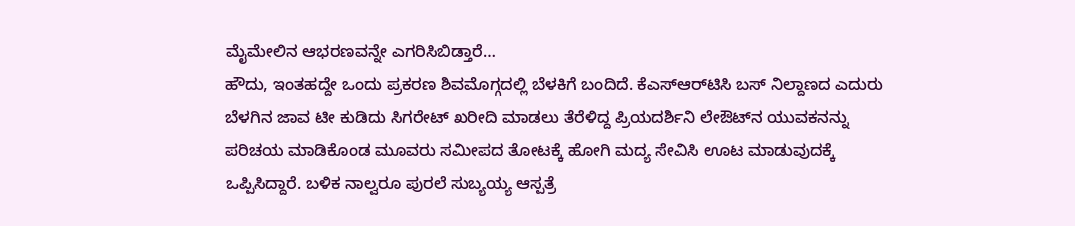ಮೈಮೇಲಿನ ಆಭರಣವನ್ನೇ ಎಗರಿಸಿಬಿಡ್ತಾರೆ…
ಹೌದು, ಇಂತಹದ್ದೇ ಒಂದು ಪ್ರಕರಣ ಶಿವಮೊಗ್ಗದಲ್ಲಿ ಬೆಳಕಿಗೆ ಬಂದಿದೆ. ಕೆಎಸ್‌ಆರ್‌ಟಿಸಿ ಬಸ್ ನಿಲ್ದಾಣದ ಎದುರು ಬೆಳಗಿನ ಜಾವ ಟೀ ಕುಡಿದು ಸಿಗರೇಟ್ ಖರೀದಿ ಮಾಡಲು ತೆರೆಳಿದ್ದ ಪ್ರಿಯದರ್ಶಿನಿ ಲೇಔಟ್‌ನ ಯುವಕನನ್ನು ಪರಿಚಯ ಮಾಡಿಕೊಂಡ ಮೂವರು ಸಮೀಪದ ತೋಟಕ್ಕೆ ಹೋಗಿ ಮದ್ಯ ಸೇವಿಸಿ ಊಟ ಮಾಡುವುದಕ್ಕೆ ಒಪ್ಪಿಸಿದ್ದಾರೆ. ಬಳಿಕ ನಾಲ್ವರೂ ಪುರಲೆ ಸುಬ್ಯಯ್ಯ ಆಸ್ಪತ್ರೆ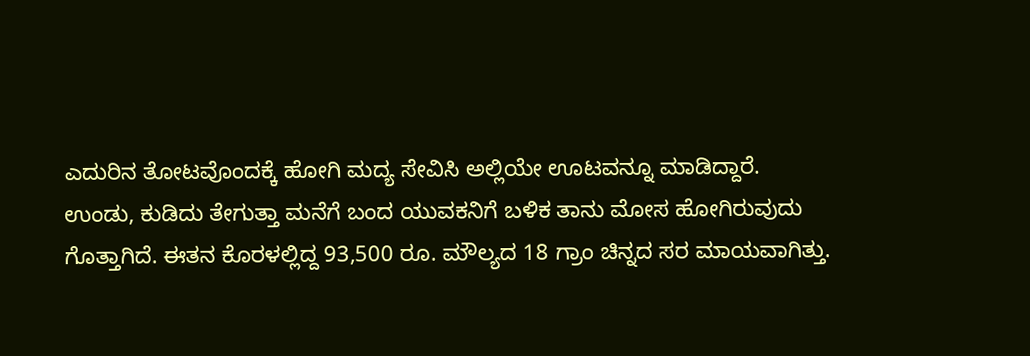ಎದುರಿನ ತೋಟವೊಂದಕ್ಕೆ ಹೋಗಿ ಮದ್ಯ ಸೇವಿಸಿ ಅಲ್ಲಿಯೇ ಊಟವನ್ನೂ ಮಾಡಿದ್ದಾರೆ.
ಉಂಡು, ಕುಡಿದು ತೇಗುತ್ತಾ ಮನೆಗೆ ಬಂದ ಯುವಕನಿಗೆ ಬಳಿಕ ತಾನು ಮೋಸ ಹೋಗಿರುವುದು ಗೊತ್ತಾಗಿದೆ. ಈತನ ಕೊರಳಲ್ಲಿದ್ದ 93,500 ರೂ. ಮೌಲ್ಯದ 18 ಗ್ರಾಂ ಚಿನ್ನದ ಸರ ಮಾಯವಾಗಿತ್ತು.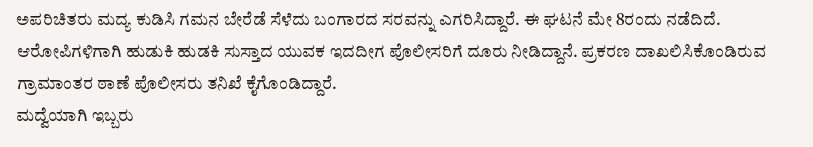ಅಪರಿಚಿತರು ಮದ್ಯ ಕುಡಿಸಿ ಗಮನ ಬೇರೆಡೆ ಸೆಳೆದು ಬಂಗಾರದ ಸರವನ್ನು ಎಗರಿಸಿದ್ದಾರೆ. ಈ ಘಟನೆ ಮೇ 8ರಂದು ನಡೆದಿದೆ. ಆರೋಪಿಗಳಿಗಾಗಿ ಹುಡುಕಿ ಹುಡಕಿ ಸುಸ್ತಾದ ಯುವಕ ಇದದೀಗ ಪೊಲೀಸರಿಗೆ ದೂರು ನೀಡಿದ್ದಾನೆ. ಪ್ರಕರಣ ದಾಖಲಿಸಿಕೊಂಡಿರುವ ಗ್ರಾಮಾಂತರ ಠಾಣೆ ಪೊಲೀಸರು ತನಿಖೆ ಕೈಗೊಂಡಿದ್ದಾರೆ.
ಮದ್ವೆಯಾಗಿ ಇಬ್ಬರು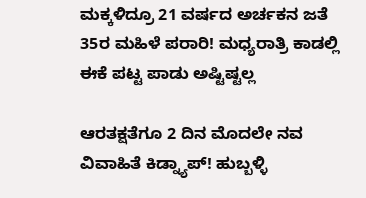ಮಕ್ಕಳಿದ್ರೂ 21 ವರ್ಷದ ಅರ್ಚಕನ ಜತೆ 35ರ ಮಹಿಳೆ ಪರಾರಿ! ಮಧ್ಯರಾತ್ರಿ ಕಾಡಲ್ಲಿ ಈಕೆ ಪಟ್ಟ ಪಾಡು ಅಷ್ಟಿಷ್ಟಲ್ಲ

ಆರತಕ್ಷತೆಗೂ 2 ದಿನ ಮೊದಲೇ ನವ ವಿವಾಹಿತೆ ಕಿಡ್ನ್ಯಾಪ್! ಹುಬ್ಬಳ್ಳಿ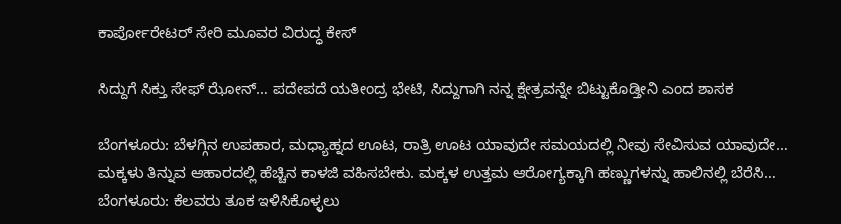ಕಾರ್ಪೋರೇಟರ್ ಸೇರಿ ಮೂವರ ವಿರುದ್ಧ ಕೇಸ್

ಸಿದ್ದುಗೆ ಸಿಕ್ತು ಸೇಫ್ ಝೋನ್… ಪದೇಪದೆ ಯತೀಂದ್ರ ಭೇಟಿ, ಸಿದ್ದುಗಾಗಿ ನನ್ನ ಕ್ಷೇತ್ರವನ್ನೇ ಬಿಟ್ಟುಕೊಡ್ತೀನಿ ಎಂದ ಶಾಸಕ

ಬೆಂಗಳೂರು: ಬೆಳಗ್ಗಿನ ಉಪಹಾರ, ಮಧ್ಯಾಹ್ನದ ಊಟ, ರಾತ್ರಿ ಊಟ ಯಾವುದೇ ಸಮಯದಲ್ಲಿ ನೀವು ಸೇವಿಸುವ ಯಾವುದೇ…
ಮಕ್ಕಳು ತಿನ್ನುವ ಆಹಾರದಲ್ಲಿ ಹೆಚ್ಚಿನ ಕಾಳಜಿ ವಹಿಸಬೇಕು. ಮಕ್ಕಳ ಉತ್ತಮ ಆರೋಗ್ಯಕ್ಕಾಗಿ ಹಣ್ಣುಗಳನ್ನು ಹಾಲಿನಲ್ಲಿ ಬೆರೆಸಿ…
ಬೆಂಗಳೂರು: ಕೆಲವರು ತೂಕ ಇಳಿಸಿಕೊಳ್ಳಲು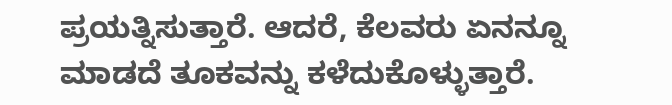ಪ್ರಯತ್ನಿಸುತ್ತಾರೆ. ಆದರೆ, ಕೆಲವರು ಏನನ್ನೂ ಮಾಡದೆ ತೂಕವನ್ನು ಕಳೆದುಕೊಳ್ಳುತ್ತಾರೆ.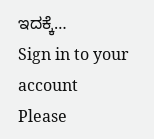ಇದಕ್ಕೆ…
Sign in to your account
Please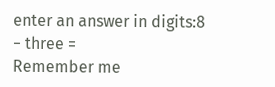enter an answer in digits:8 − three =
Remember me